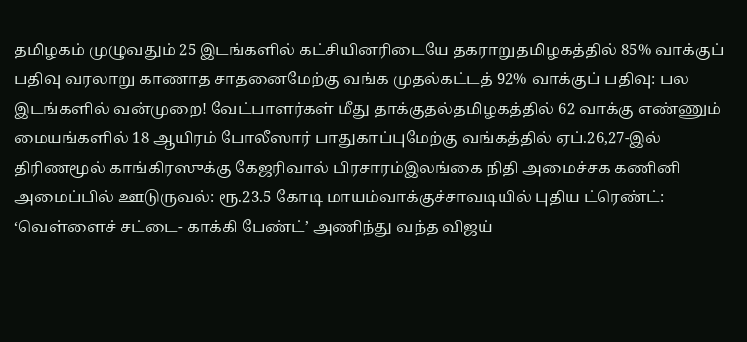தமிழகம் முழுவதும் 25 இடங்களில் கட்சியினரிடையே தகராறுதமிழகத்தில் 85% வாக்குப் பதிவு வரலாறு காணாத சாதனைமேற்கு வங்க முதல்கட்டத் 92% வாக்குப் பதிவு: பல இடங்களில் வன்முறை! வேட்பாளர்கள் மீது தாக்குதல்தமிழகத்தில் 62 வாக்கு எண்ணும் மையங்களில் 18 ஆயிரம் போலீஸார் பாதுகாப்புமேற்கு வங்கத்தில் ஏப்.26,27-இல் திரிணமூல் காங்கிரஸுக்கு கேஜரிவால் பிரசாரம்இலங்கை நிதி அமைச்சக கணினி அமைப்பில் ஊடுருவல்: ரூ.23.5 கோடி மாயம்வாக்குச்சாவடியில் புதிய ட்ரெண்ட்: ‘வெள்ளைச் சட்டை- காக்கி பேண்ட்’ அணிந்து வந்த விஜய்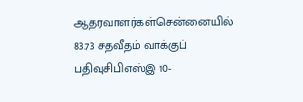ஆதரவாளர்கள்சென்னையில் 83.73 சதவீதம் வாக்குப் பதிவுசிபிஎஸ்இ 10-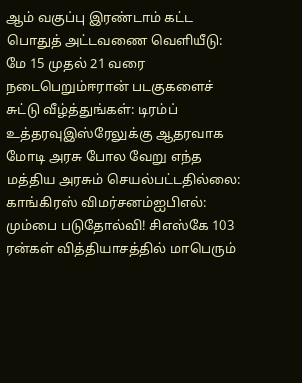ஆம் வகுப்பு இரண்டாம் கட்ட பொதுத் அட்டவணை வெளியீடு: மே 15 முதல் 21 வரை நடைபெறும்ஈரான் படகுகளைச் சுட்டு வீழ்த்துங்கள்: டிரம்ப் உத்தரவுஇஸ்ரேலுக்கு ஆதரவாக மோடி அரசு போல வேறு எந்த மத்திய அரசும் செயல்பட்டதில்லை: காங்கிரஸ் விமர்சனம்ஐபிஎல்: மும்பை படுதோல்வி! சிஎஸ்கே 103 ரன்கள் வித்தியாசத்தில் மாபெரும்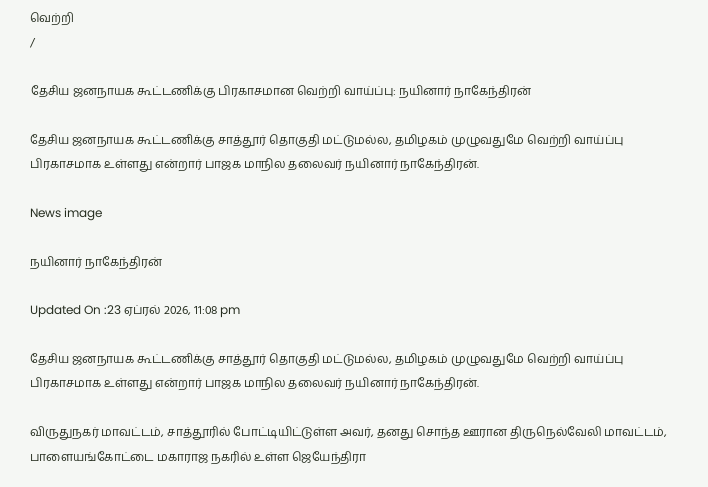வெற்றி
/

தேசிய ஜனநாயக கூட்டணிக்கு பிரகாசமான வெற்றி வாய்ப்பு: நயினார் நாகேந்திரன்

தேசிய ஜனநாயக கூட்டணிக்கு சாத்தூர் தொகுதி மட்டுமல்ல, தமிழகம் முழுவதுமே வெற்றி வாய்ப்பு பிரகாசமாக உள்ளது என்றார் பாஜக மாநில தலைவர் நயினார் நாகேந்திரன்.

News image

நயினார் நாகேந்திரன்

Updated On :23 ஏப்ரல் 2026, 11:08 pm

தேசிய ஜனநாயக கூட்டணிக்கு சாத்தூர் தொகுதி மட்டுமல்ல, தமிழகம் முழுவதுமே வெற்றி வாய்ப்பு பிரகாசமாக உள்ளது என்றார் பாஜக மாநில தலைவர் நயினார் நாகேந்திரன்.

விருதுநகர் மாவட்டம், சாத்தூரில் போட்டியிட்டுள்ள அவர், தனது சொந்த ஊரான திருநெல்வேலி மாவட்டம், பாளையங்கோட்டை மகாராஜ நகரில் உள்ள ஜெயேந்திரா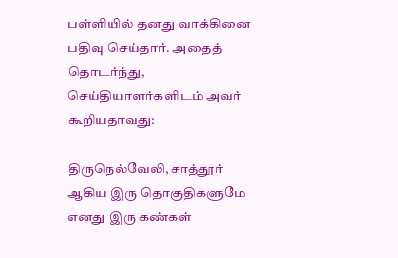பள்ளியில் தனது வாக்கினை பதிவு செய்தார். அதைத் தொடர்ந்து, செய்தியாளர்களிடம் அவர் கூறியதாவது:

திருநெல்வேலி, சாத்தூர் ஆகிய இரு தொகுதிகளுமே எனது இரு கண்கள்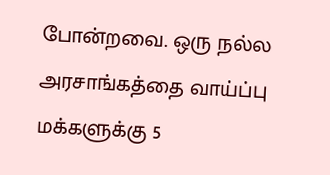போன்றவை. ஒரு நல்ல அரசாங்கத்தை வாய்ப்பு மக்களுக்கு 5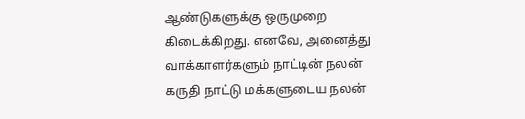ஆண்டுகளுக்கு ஒருமுறை கிடைக்கிறது. எனவே, அனைத்து வாக்காளர்களும் நாட்டின் நலன் கருதி நாட்டு மக்களுடைய நலன்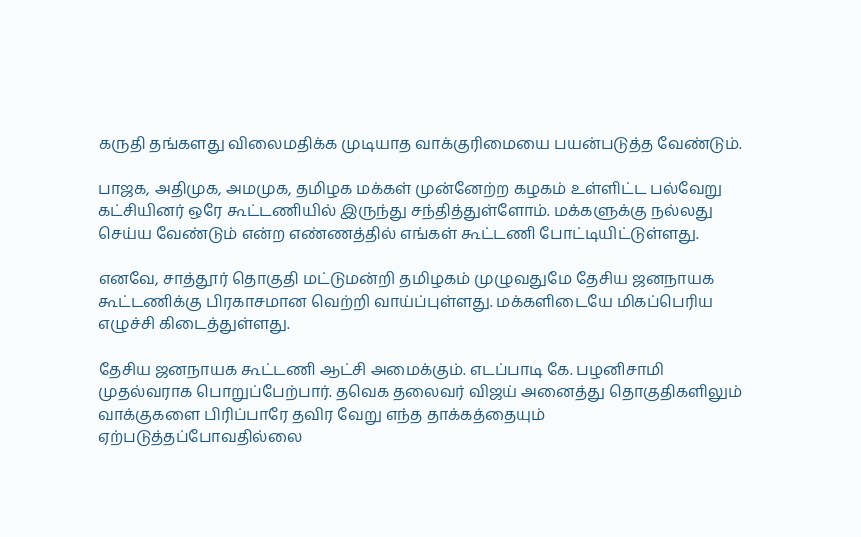கருதி தங்களது விலைமதிக்க முடியாத வாக்குரிமையை பயன்படுத்த வேண்டும்.

பாஜக, அதிமுக, அமமுக, தமிழக மக்கள் முன்னேற்ற கழகம் உள்ளிட்ட பல்வேறு கட்சியினர் ஒரே கூட்டணியில் இருந்து சந்தித்துள்ளோம். மக்களுக்கு நல்லது செய்ய வேண்டும் என்ற எண்ணத்தில் எங்கள் கூட்டணி போட்டியிட்டுள்ளது.

எனவே, சாத்தூர் தொகுதி மட்டுமன்றி தமிழகம் முழுவதுமே தேசிய ஜனநாயக கூட்டணிக்கு பிரகாசமான வெற்றி வாய்ப்புள்ளது. மக்களிடையே மிகப்பெரிய எழுச்சி கிடைத்துள்ளது.

தேசிய ஜனநாயக கூட்டணி ஆட்சி அமைக்கும். எடப்பாடி கே. பழனிசாமி முதல்வராக பொறுப்பேற்பார். தவெக தலைவர் விஜய் அனைத்து தொகுதிகளிலும் வாக்குகளை பிரிப்பாரே தவிர வேறு எந்த தாக்கத்தையும் ஏற்படுத்தப்போவதில்லை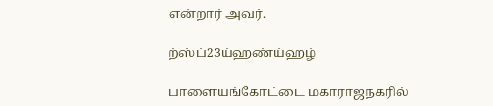என்றார் அவர்.

ற்ஸ்ப்23ய்ஹண்ய்ஹழ்

பாளையங்கோட்டை மகாராஜநகரில்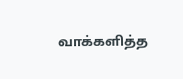வாக்களித்த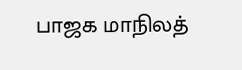பாஜக மாநிலத்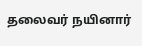தலைவர் நயினார்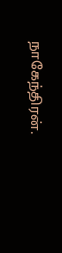நாகேந்திரன்.